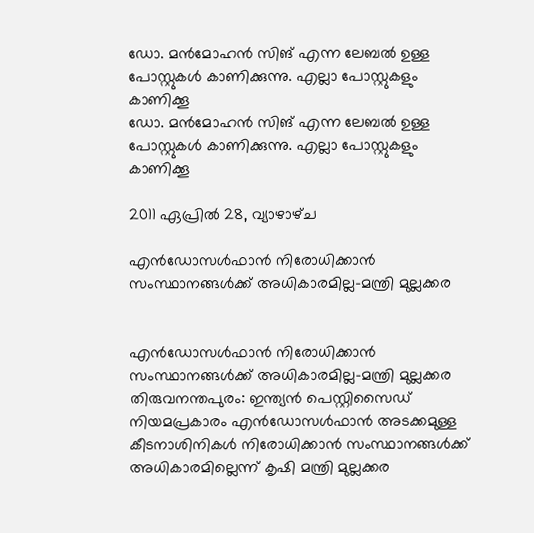ഡോ. മന്‍മോഹന്‍ സിങ് എന്ന ലേബല്‍ ഉള്ള പോസ്റ്റുകള്‍ കാണിക്കുന്നു. എല്ലാ പോസ്റ്റുകളും കാണിക്കൂ
ഡോ. മന്‍മോഹന്‍ സിങ് എന്ന ലേബല്‍ ഉള്ള പോസ്റ്റുകള്‍ കാണിക്കുന്നു. എല്ലാ പോസ്റ്റുകളും കാണിക്കൂ

2011 ഏപ്രിൽ 28, വ്യാഴാഴ്‌ച

എന്‍ഡോസള്‍ഫാന്‍ നിരോധിക്കാന്‍ സംസ്ഥാനങ്ങള്‍ക്ക് അധികാരമില്ല-മന്ത്രി മുല്ലക്കര


എന്‍ഡോസള്‍ഫാന്‍ നിരോധിക്കാന്‍ സംസ്ഥാനങ്ങള്‍ക്ക് അധികാരമില്ല-മന്ത്രി മുല്ലക്കര
തിരുവനന്തപുരം: ഇന്ത്യന്‍ പെസ്റ്റിസൈഡ് നിയമപ്രകാരം എന്‍ഡോസള്‍ഫാന്‍ അടക്കമുള്ള കീടനാശിനികള്‍ നിരോധിക്കാന്‍ സംസ്ഥാനങ്ങള്‍ക്ക് അധികാരമില്ലെന്ന് കൃഷി മന്ത്രി മുല്ലക്കര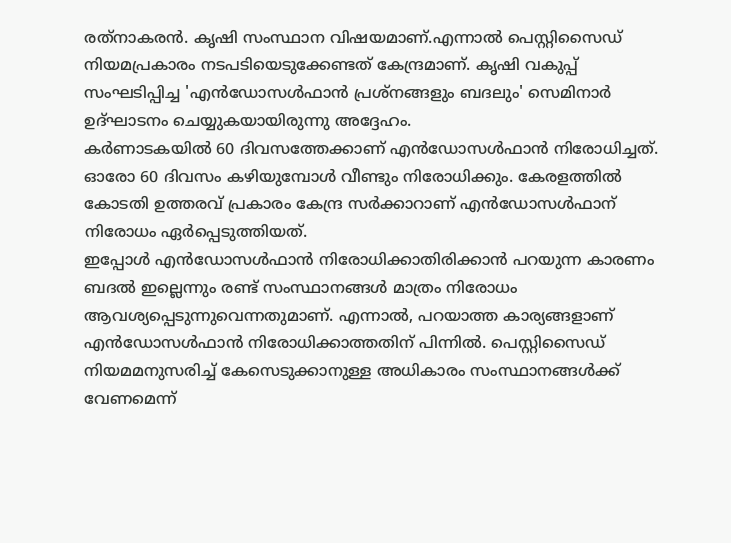രത്‌നാകരന്‍. കൃഷി സംസ്ഥാന വിഷയമാണ്.എന്നാല്‍ പെസ്റ്റിസൈഡ് നിയമപ്രകാരം നടപടിയെടുക്കേണ്ടത് കേന്ദ്രമാണ്. കൃഷി വകുപ്പ് സംഘടിപ്പിച്ച 'എന്‍ഡോസള്‍ഫാന്‍ പ്രശ്‌നങ്ങളും ബദലും' സെമിനാര്‍ ഉദ്ഘാടനം ചെയ്യുകയായിരുന്നു അദ്ദേഹം.
കര്‍ണാടകയില്‍ 60 ദിവസത്തേക്കാണ് എന്‍ഡോസള്‍ഫാന്‍ നിരോധിച്ചത്. ഓരോ 60 ദിവസം കഴിയുമ്പോള്‍ വീണ്ടും നിരോധിക്കും. കേരളത്തില്‍ കോടതി ഉത്തരവ് പ്രകാരം കേന്ദ്ര സര്‍ക്കാറാണ് എന്‍ഡോസള്‍ഫാന് നിരോധം ഏര്‍പ്പെടുത്തിയത്.
ഇപ്പോള്‍ എന്‍ഡോസള്‍ഫാന്‍ നിരോധിക്കാതിരിക്കാന്‍ പറയുന്ന കാരണം ബദല്‍ ഇല്ലെന്നും രണ്ട് സംസ്ഥാനങ്ങള്‍ മാത്രം നിരോധം ആവശ്യപ്പെടുന്നുവെന്നതുമാണ്. എന്നാല്‍, പറയാത്ത കാര്യങ്ങളാണ് എന്‍ഡോസള്‍ഫാന്‍ നിരോധിക്കാത്തതിന് പിന്നില്‍. പെസ്റ്റിസൈഡ് നിയമമനുസരിച്ച് കേസെടുക്കാനുള്ള അധികാരം സംസ്ഥാനങ്ങള്‍ക്ക് വേണമെന്ന്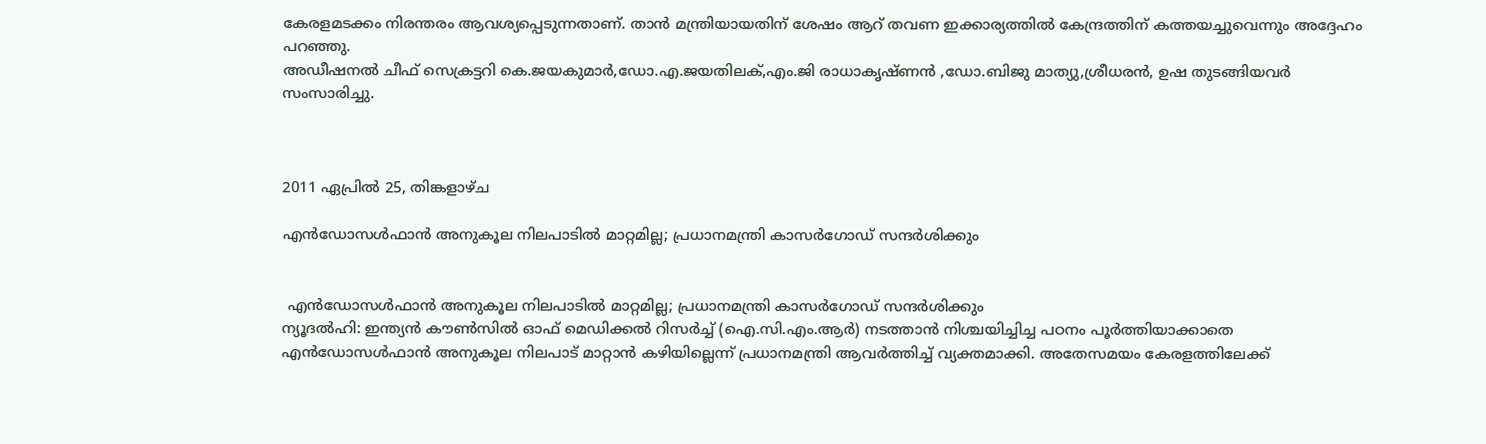കേരളമടക്കം നിരന്തരം ആവശ്യപ്പെടുന്നതാണ്. താന്‍ മന്ത്രിയായതിന് ശേഷം ആറ് തവണ ഇക്കാര്യത്തില്‍ കേന്ദ്രത്തിന് കത്തയച്ചുവെന്നും അദ്ദേഹം പറഞ്ഞു.
അഡീഷനല്‍ ചീഫ് സെക്രട്ടറി കെ.ജയകുമാര്‍,ഡോ.എ.ജയതിലക്,എം.ജി രാധാകൃഷ്ണന്‍ ,ഡോ.ബിജു മാത്യു,ശ്രീധരന്‍, ഉഷ തുടങ്ങിയവര്‍ സംസാരിച്ചു.



2011 ഏപ്രിൽ 25, തിങ്കളാഴ്‌ച

എന്‍ഡോസള്‍ഫാന്‍ അനുകൂല നിലപാടില്‍ മാറ്റമില്ല; പ്രധാനമന്ത്രി കാസര്‍ഗോഡ് സന്ദര്‍ശിക്കും


 എന്‍ഡോസള്‍ഫാന്‍ അനുകൂല നിലപാടില്‍ മാറ്റമില്ല; പ്രധാനമന്ത്രി കാസര്‍ഗോഡ് സന്ദര്‍ശിക്കും
ന്യൂദല്‍ഹി: ഇന്ത്യന്‍ കൗണ്‍സില്‍ ഓഫ് മെഡിക്കല്‍ റിസര്‍ച്ച് (ഐ.സി.എം.ആര്‍) നടത്താന്‍ നിശ്ചയിച്ചിച്ച പഠനം പൂര്‍ത്തിയാക്കാതെ എന്‍ഡോസള്‍ഫാന്‍ അനുകൂല നിലപാട് മാറ്റാന്‍ കഴിയില്ലെന്ന് പ്രധാനമന്ത്രി ആവര്‍ത്തിച്ച് വ്യക്തമാക്കി. അതേസമയം കേരളത്തിലേക്ക്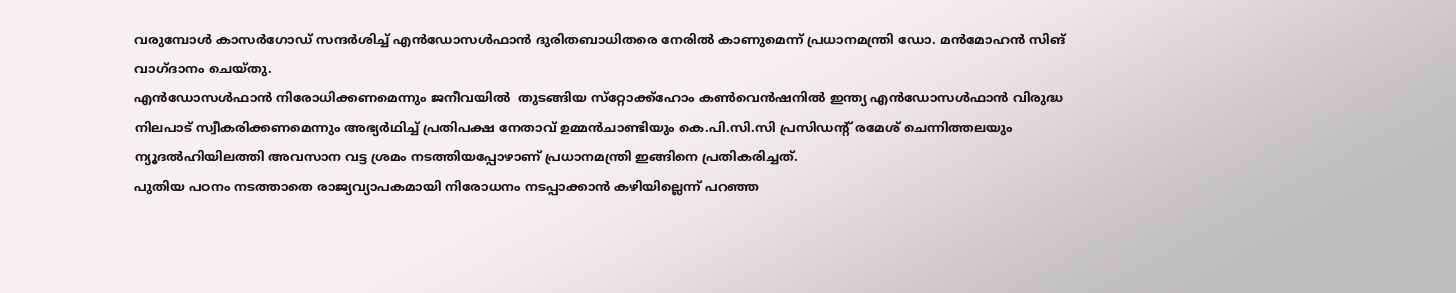വരുമ്പോള്‍ കാസര്‍ഗോഡ് സന്ദര്‍ശിച്ച് എന്‍ഡോസള്‍ഫാന്‍ ദുരിതബാധിതരെ നേരില്‍ കാണുമെന്ന് പ്രധാനമന്ത്രി ഡോ. മന്‍മോഹന്‍ സിങ് വാഗ്ദാനം ചെയ്തു.
എന്‍ഡോസള്‍ഫാന്‍ നിരോധിക്കണമെന്നും ജനീവയില്‍  തുടങ്ങിയ സ്‌റ്റോക്ക്‌ഹോം കണ്‍വെന്‍ഷനില്‍ ഇന്ത്യ എന്‍ഡോസള്‍ഫാന്‍ വിരുദ്ധ നിലപാട് സ്വീകരിക്കണമെന്നും അഭ്യര്‍ഥിച്ച് പ്രതിപക്ഷ നേതാവ് ഉമ്മന്‍ചാണ്ടിയും കെ.പി.സി.സി പ്രസിഡന്റ് രമേശ് ചെന്നിത്തലയും ന്യൂദല്‍ഹിയിലത്തി അവസാന വട്ട ശ്രമം നടത്തിയപ്പോഴാണ് പ്രധാനമന്ത്രി ഇങ്ങിനെ പ്രതികരിച്ചത്.
പുതിയ പഠനം നടത്താതെ രാജ്യവ്യാപകമായി നിരോധനം നടപ്പാക്കാന്‍ കഴിയില്ലെന്ന് പറഞ്ഞ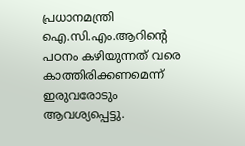പ്രധാനമന്ത്രി ഐ.സി.എം.ആറിന്റെ പഠനം കഴിയുന്നത് വരെ കാത്തിരിക്കണമെന്ന് ഇരുവരോടും ആവശ്യപ്പെട്ടു.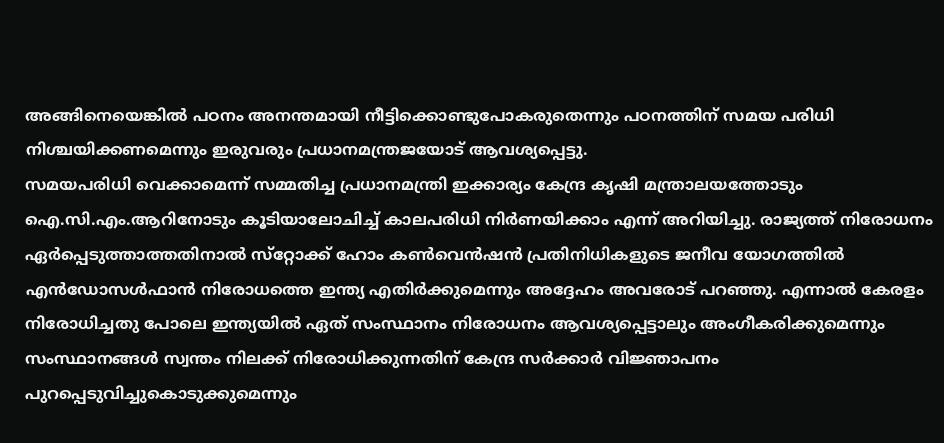അങ്ങിനെയെങ്കില്‍ പഠനം അനന്തമായി നീട്ടിക്കൊണ്ടുപോകരുതെന്നും പഠനത്തിന് സമയ പരിധി നിശ്ചയിക്കണമെന്നും ഇരുവരും പ്രധാനമന്ത്രജയോട് ആവശ്യപ്പെട്ടു.
സമയപരിധി വെക്കാമെന്ന് സമ്മതിച്ച പ്രധാനമന്ത്രി ഇക്കാര്യം കേന്ദ്ര കൃഷി മന്ത്രാലയത്തോടും ഐ.സി.എം.ആറിനോടും കൂടിയാലോചിച്ച് കാലപരിധി നിര്‍ണയിക്കാം എന്ന് അറിയിച്ചു. രാജ്യത്ത് നിരോധനം ഏര്‍പ്പെടുത്താത്തതിനാല്‍ സ്‌റ്റോക്ക് ഹോം കണ്‍വെന്‍ഷന്‍ പ്രതിനിധികളുടെ ജനീവ യോഗത്തില്‍ എന്‍ഡോസള്‍ഫാന്‍ നിരോധത്തെ ഇന്ത്യ എതിര്‍ക്കുമെന്നും അദ്ദേഹം അവരോട് പറഞ്ഞു. എന്നാല്‍ കേരളം നിരോധിച്ചതു പോലെ ഇന്ത്യയില്‍ ഏത് സംസ്ഥാനം നിരോധനം ആവശ്യപ്പെട്ടാലും അംഗീകരിക്കുമെന്നും സംസ്ഥാനങ്ങള്‍ സ്വന്തം നിലക്ക് നിരോധിക്കുന്നതിന് കേന്ദ്ര സര്‍ക്കാര്‍ വിജ്ഞാപനം പുറപ്പെടുവിച്ചുകൊടുക്കുമെന്നും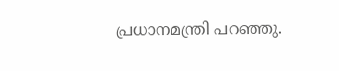പ്രധാനമന്ത്രി പറഞ്ഞു.